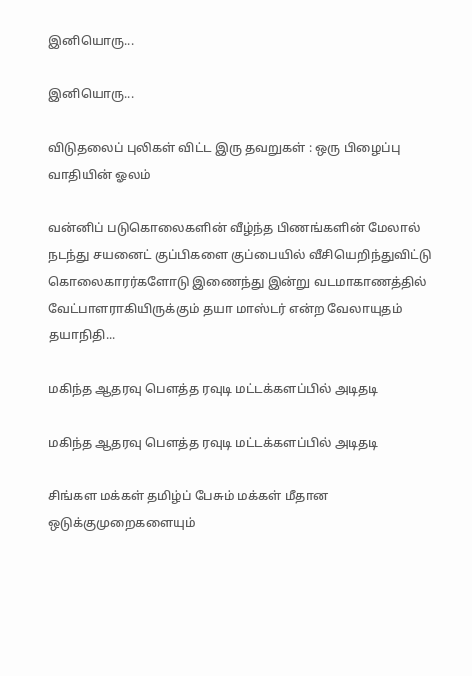இனியொரு...

இனியொரு...

விடுதலைப் புலிகள் விட்ட இரு தவறுகள் : ஒரு பிழைப்பு வாதியின் ஓலம்

வன்னிப் படுகொலைகளின் வீழ்ந்த பிணங்களின் மேலால் நடந்து சயனைட் குப்பிகளை குப்பையில் வீசியெறிந்துவிட்டு கொலைகாரர்களோடு இணைந்து இன்று வடமாகாணத்தில் வேட்பாளராகியிருக்கும் தயா மாஸ்டர் என்ற வேலாயுதம் தயாநிதி...

மகிந்த ஆதரவு பௌத்த ரவுடி மட்டக்களப்பில் அடிதடி

மகிந்த ஆதரவு பௌத்த ரவுடி மட்டக்களப்பில் அடிதடி

சிங்கள மக்கள் தமிழ்ப் பேசும் மக்கள் மீதான ஒடுக்குமுறைகளையும்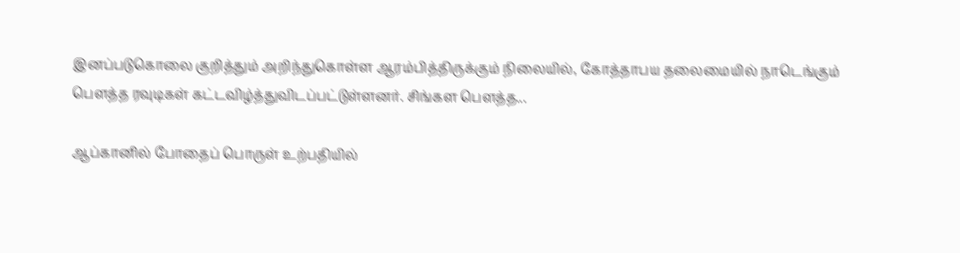இனப்படுகொலை குறித்தும் அறிந்துகொள்ள ஆரம்பித்திருக்கும் நிலையில், கோத்தாபய தலைமையில் நாடெங்கும் பௌத்த ரவுடிகள் கட்டவிழ்த்துவிடப்பட்டுள்ளனர். சிங்கள பௌத்த...

ஆப்கானில் போதைப் பொருள் உற்பதியில்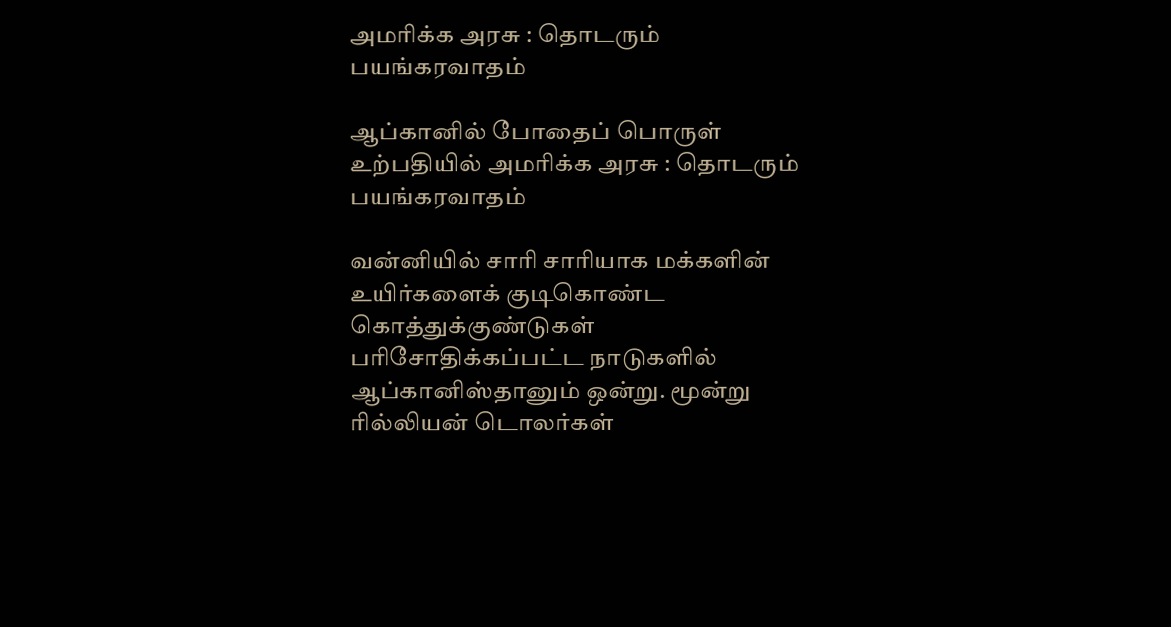அமரிக்க அரசு : தொடரும் பயங்கரவாதம்

ஆப்கானில் போதைப் பொருள் உற்பதியில் அமரிக்க அரசு : தொடரும் பயங்கரவாதம்

வன்னியில் சாரி சாரியாக மக்களின் உயிர்களைக் குடிகொண்ட கொத்துக்குண்டுகள் பரிசோதிக்கப்பட்ட நாடுகளில் ஆப்கானிஸ்தானும் ஒன்று. மூன்று ரில்லியன் டொலர்கள்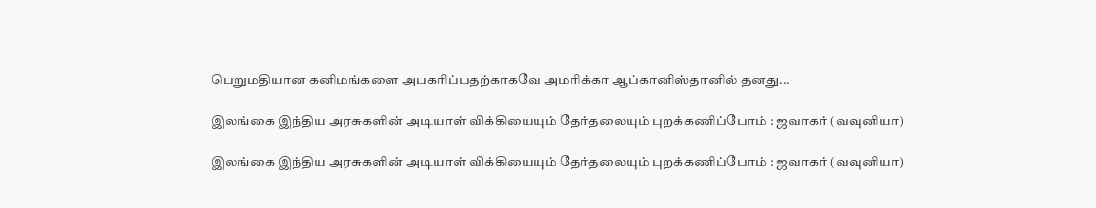பெறுமதியான கனிமங்களை அபகரிப்பதற்காகவே அமரிக்கா ஆப்கானிஸ்தானில் தனது...

இலங்கை இந்திய அரசுகளின் அடியாள் விக்கியையும் தேர்தலையும் புறக்கணிப்போம் : ஜவாகர் (வவுனியா)

இலங்கை இந்திய அரசுகளின் அடியாள் விக்கியையும் தேர்தலையும் புறக்கணிப்போம் : ஜவாகர் (வவுனியா)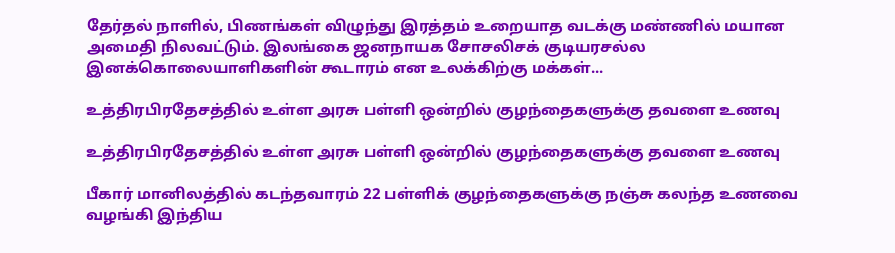தேர்தல் நாளில், பிணங்கள் விழுந்து இரத்தம் உறையாத வடக்கு மண்ணில் மயான அமைதி நிலவட்டும். இலங்கை ஜனநாயக சோசலிசக் குடியரசல்ல இனக்கொலையாளிகளின் கூடாரம் என உலக்கிற்கு மக்கள்...

உத்திரபிரதேசத்தில் உள்ள அரசு பள்ளி ஒன்றில் குழந்தைகளுக்கு தவளை உணவு

உத்திரபிரதேசத்தில் உள்ள அரசு பள்ளி ஒன்றில் குழந்தைகளுக்கு தவளை உணவு

பீகார் மானிலத்தில் கடந்தவாரம் 22 பள்ளிக் குழந்தைகளுக்கு நஞ்சு கலந்த உணவை வழங்கி இந்திய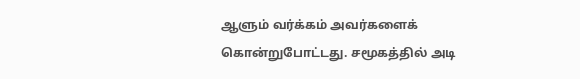ஆளும் வர்க்கம் அவர்களைக் கொன்றுபோட்டது. சமூகத்தில் அடி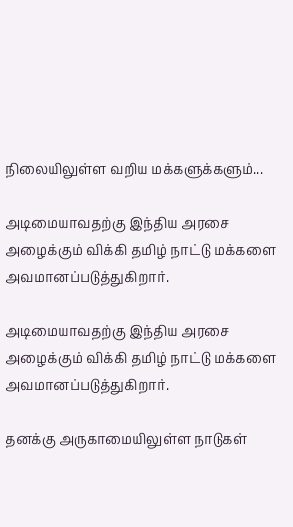நிலையிலுள்ள வறிய மக்களுக்களும்...

அடிமையாவதற்கு இந்திய அரசை அழைக்கும் விக்கி தமிழ் நாட்டு மக்களை அவமானப்படுத்துகிறார்.

அடிமையாவதற்கு இந்திய அரசை அழைக்கும் விக்கி தமிழ் நாட்டு மக்களை அவமானப்படுத்துகிறார்.

தனக்கு அருகாமையிலுள்ள நாடுகள்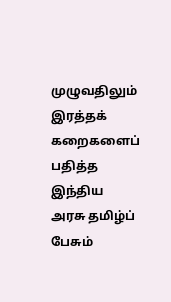முழுவதிலும் இரத்தக் கறைகளைப் பதித்த இந்திய அரசு தமிழ்ப் பேசும்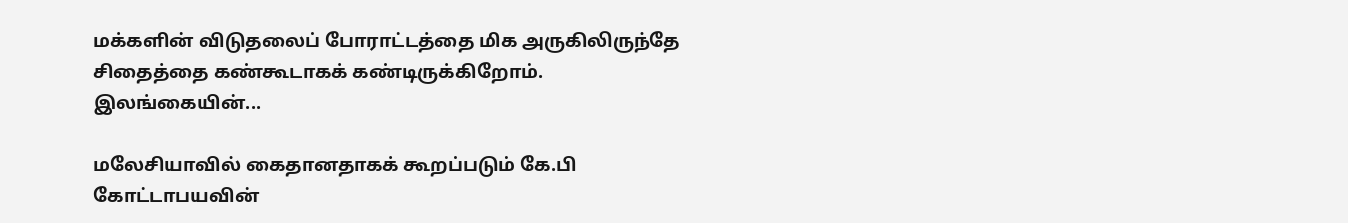மக்களின் விடுதலைப் போராட்டத்தை மிக அருகிலிருந்தே சிதைத்தை கண்கூடாகக் கண்டிருக்கிறோம். இலங்கையின்...

மலேசியாவில் கைதானதாகக் கூறப்படும் கே.பி கோட்டாபயவின்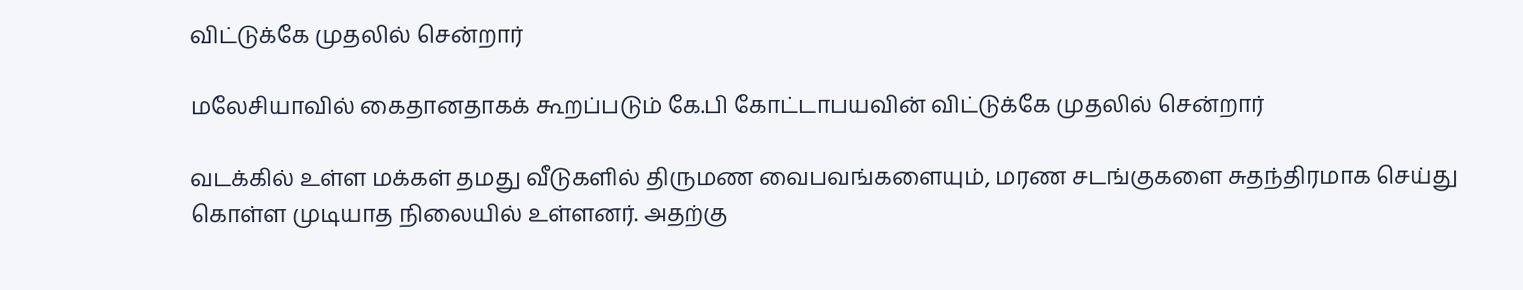விட்டுக்கே முதலில் சென்றார்

மலேசியாவில் கைதானதாகக் கூறப்படும் கே.பி கோட்டாபயவின் விட்டுக்கே முதலில் சென்றார்

வடக்கில் உள்ள மக்கள் தமது வீடுகளில் திருமண வைபவங்களையும், மரண சடங்குகளை சுதந்திரமாக செய்து கொள்ள முடியாத நிலையில் உள்ளனர். அதற்கு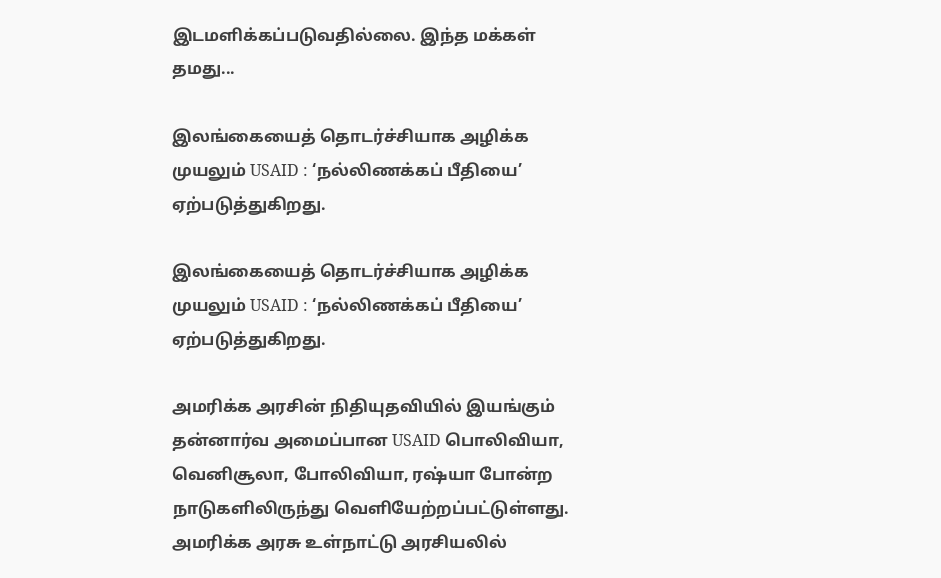இடமளிக்கப்படுவதில்லை. இந்த மக்கள் தமது...

இலங்கையைத் தொடர்ச்சியாக அழிக்க முயலும் USAID : ‘நல்லிணக்கப் பீதியை’ ஏற்படுத்துகிறது.

இலங்கையைத் தொடர்ச்சியாக அழிக்க முயலும் USAID : ‘நல்லிணக்கப் பீதியை’ ஏற்படுத்துகிறது.

அமரிக்க அரசின் நிதியுதவியில் இயங்கும் தன்னார்வ அமைப்பான USAID பொலிவியா, வெனிசூலா, போலிவியா, ரஷ்யா போன்ற நாடுகளிலிருந்து வெளியேற்றப்பட்டுள்ளது. அமரிக்க அரசு உள்நாட்டு அரசியலில்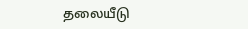தலையீடு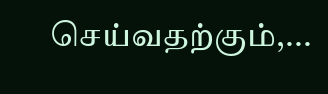செய்வதற்கும்,...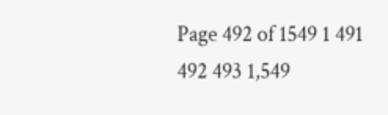Page 492 of 1549 1 491 492 493 1,549